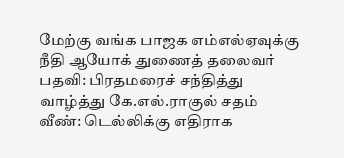மேற்கு வங்க பாஜக எம்எல்ஏவுக்கு நீதி ஆயோக் துணைத் தலைவர் பதவி: பிரதமரைச் சந்தித்து வாழ்த்து கே.எல்.ராகுல் சதம் வீண்: டெல்லிக்கு எதிராக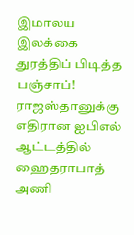இமாலய இலக்கை துரத்திப் பிடித்த பஞ்சாப்! ராஜஸ்தானுக்கு எதிரான ஐபிஎல் ஆட்டத்தில் ஹைதராபாத் அணி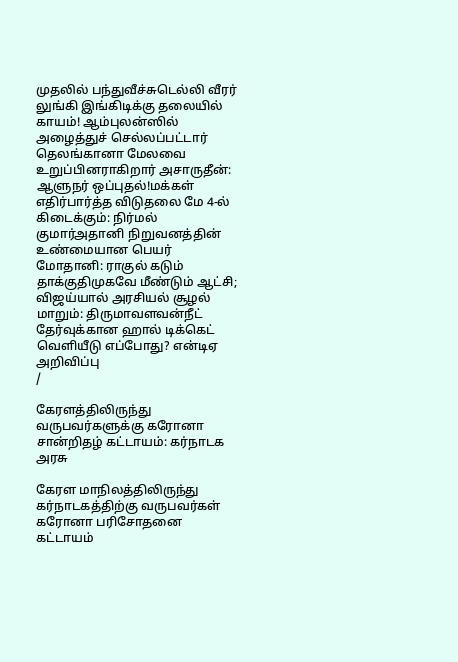முதலில் பந்துவீச்சுடெல்லி வீரர் லுங்கி இங்கிடிக்கு தலையில் காயம்! ஆம்புலன்ஸில் அழைத்துச் செல்லப்பட்டார் தெலங்கானா மேலவை உறுப்பினராகிறார் அசாருதீன்: ஆளுநர் ஒப்புதல்!மக்கள் எதிர்பார்த்த விடுதலை மே 4-ல் கிடைக்கும்: நிர்மல் குமார்அதானி நிறுவனத்தின் உண்மையான பெயர் மோதானி: ராகுல் கடும் தாக்குதிமுகவே மீண்டும் ஆட்சி; விஜய்யால் அரசியல் சூழல் மாறும்: திருமாவளவன்நீட் தேர்வுக்கான ஹால் டிக்கெட் வெளியீடு எப்போது? என்டிஏ அறிவிப்பு
/

கேரளத்திலிருந்து வருபவர்களுக்கு கரோனா சான்றிதழ் கட்டாயம்: கர்நாடக அரசு

கேரள மாநிலத்திலிருந்து கர்நாடகத்திற்கு வருபவர்கள் கரோனா பரிசோதனை கட்டாயம்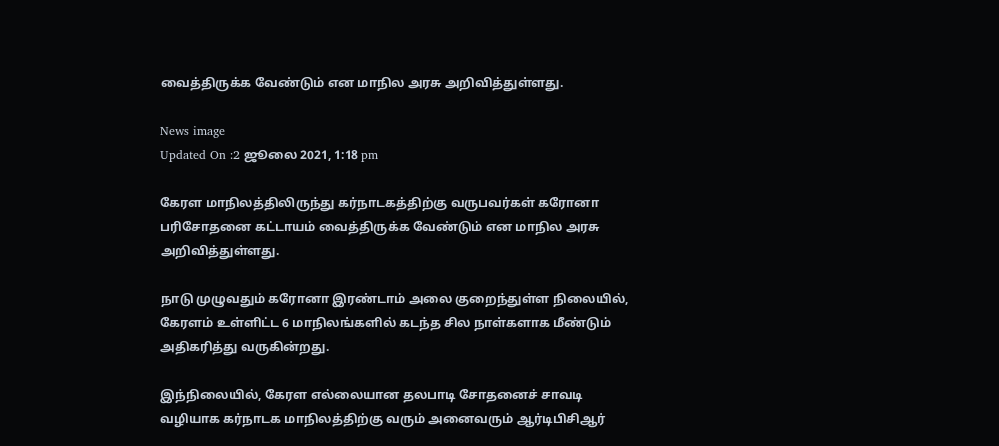வைத்திருக்க வேண்டும் என மாநில அரசு அறிவித்துள்ளது.

News image
Updated On :2 ஜூலை 2021, 1:18 pm

கேரள மாநிலத்திலிருந்து கர்நாடகத்திற்கு வருபவர்கள் கரோனா பரிசோதனை கட்டாயம் வைத்திருக்க வேண்டும் என மாநில அரசு அறிவித்துள்ளது.

நாடு முழுவதும் கரோனா இரண்டாம் அலை குறைந்துள்ள நிலையில், கேரளம் உள்ளிட்ட 6 மாநிலங்களில் கடந்த சில நாள்களாக மீண்டும் அதிகரித்து வருகின்றது.

இந்நிலையில், கேரள எல்லையான தலபாடி சோதனைச் சாவடி வழியாக கர்நாடக மாநிலத்திற்கு வரும் அனைவரும் ஆர்டிபிசிஆர்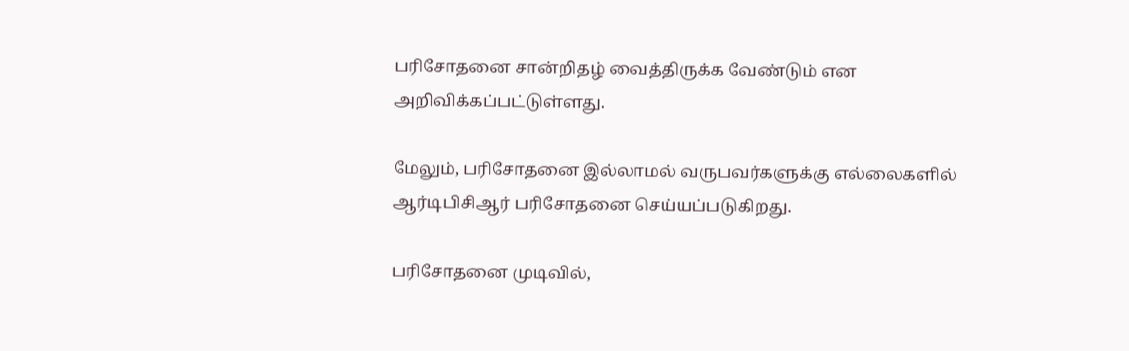பரிசோதனை சான்றிதழ் வைத்திருக்க வேண்டும் என அறிவிக்கப்பட்டுள்ளது.

மேலும், பரிசோதனை இல்லாமல் வருபவர்களுக்கு எல்லைகளில் ஆர்டிபிசிஆர் பரிசோதனை செய்யப்படுகிறது.

பரிசோதனை முடிவில்,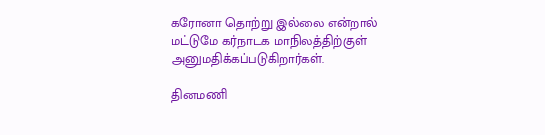கரோனா தொற்று இல்லை என்றால் மட்டுமே கர்நாடக மாநிலத்திற்குள் அனுமதிக்கப்படுகிறார்கள்.

தினமணி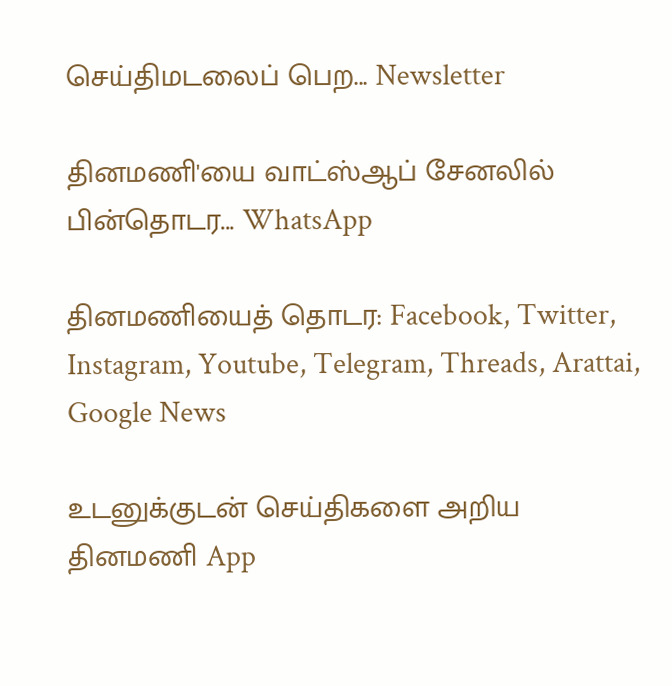செய்திமடலைப் பெற... Newsletter

தினமணி'யை வாட்ஸ்ஆப் சேனலில் பின்தொடர... WhatsApp

தினமணியைத் தொடர: Facebook, Twitter, Instagram, Youtube, Telegram, Threads, Arattai, Google News

உடனுக்குடன் செய்திகளை அறிய தினமணி App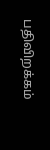பதிவிறக்கம்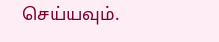செய்யவும்.